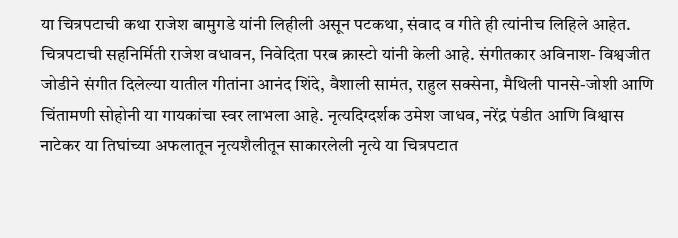या चित्रपटाची कथा राजेश बामुगडे यांनी लिहीली असून पटकथा, संवाद व गीते ही त्यांनीच लिहिले आहेत. चित्रपटाची सहनिर्मिती राजेश वधावन, निवेदिता परब क्रास्टो यांनी केली आहे. संगीतकार अविनाश- विश्वजीत जोडीने संगीत दिलेल्या यातील गीतांना आनंद शिंदे, वैशाली सामंत, राहुल सक्सेना, मैथिली पानसे-जोशी आणि चिंतामणी सोहोनी या गायकांचा स्वर लाभला आहे. नृत्यदिग्दर्शक उमेश जाधव, नरेंद्र पंडीत आणि विश्वास नाटेकर या तिघांच्या अफलातून नृत्यशैलीतून साकारलेली नृत्ये या चित्रपटात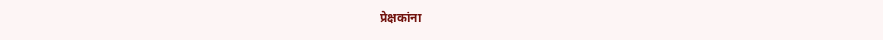प्रेक्षकांना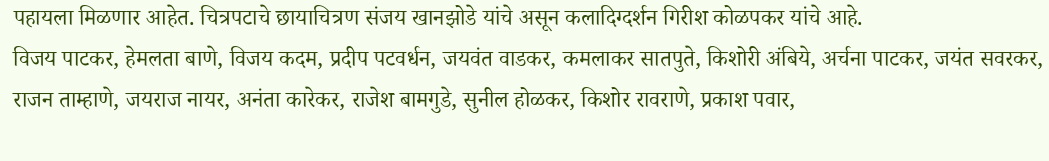पहायला मिळणार आहेत. चित्रपटाचे छायाचित्रण संजय खानझोडे यांचे असून कलादिग्दर्शन गिरीश कोळपकर यांचे आहे.
विजय पाटकर, हेमलता बाणे, विजय कदम, प्रदीप पटवर्धन, जयवंत वाडकर, कमलाकर सातपुते, किशोरी अंबिये, अर्चना पाटकर, जयंत सवरकर, राजन ताम्हाणे, जयराज नायर, अनंता कारेकर, राजेश बामगुडे, सुनील होळकर, किशोर रावराणे, प्रकाश पवार,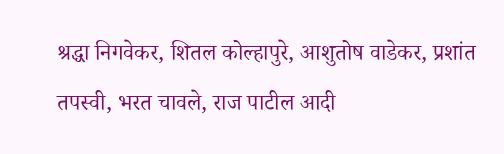श्रद्धा निगवेकर, शितल कोल्हापुरे, आशुतोष वाडेकर, प्रशांत तपस्वी, भरत चावले, राज पाटील आदी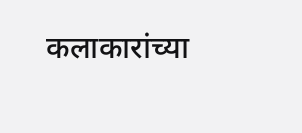कलाकारांच्या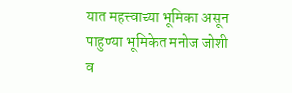यात महत्त्वाच्या भूमिका असून पाहुण्या भूमिकेत मनोज जोशी व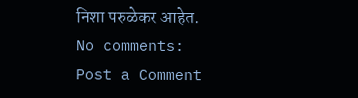निशा परुळेकर आहेत.
No comments:
Post a Comment